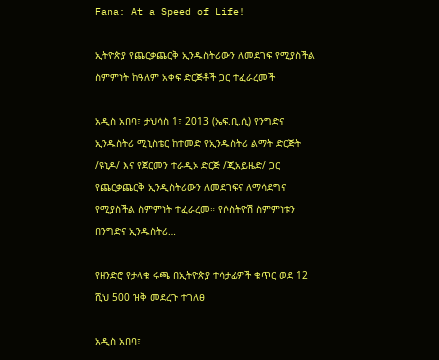Fana: At a Speed of Life!

ኢትዮጵያ የጨርቃጨርቅ ኢንዱስትሪውን ለመደገፍ የሚያስችል ስምምነት ከዓለም አቀፍ ድርጅቶች ጋር ተፈራረመች

አዲስ አበባ፣ ታህሳስ 1፣ 2013 (ኤፍ.ቢ.ሲ) የንግድና ኢንዱስትሪ ሚኒስቴር ከተመድ የኢንዱስትሪ ልማት ድርጅት /ዩኒዶ/ እና የጀርመን ተራዲኦ ድርጅ /ጂአይዜድ/ ጋር የጨርቃጨርቅ ኢንዲስትሪውን ለመደገፍና ለማሳደግና የሚያስችል ስምምነት ተፈራረመ። የሶስትዮሽ ስምምነቱን በንግድና ኢንዱስትሪ…

የዘንድሮ የታላቁ ሩጫ በኢትዮጵያ ተሳታፊዎች ቁጥር ወደ 12 ሺህ 500 ዝቅ መደረጉ ተገለፀ

አዲስ አበባ፣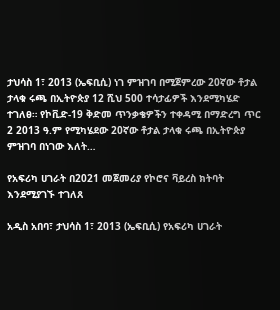ታህሳስ 1፣ 2013 (ኤፍቢሲ) ነገ ምዝገባ በሚጀምረው 20ኛው ቶታል ታላቁ ሩጫ በኢትዮጵያ 12 ሺህ 500 ተሳታፊዎች እንደሚካሄድ ተገለፀ። የኮቪድ-19 ቅድመ ጥንቃቄዎችን ተቀዳሚ በማድረግ ጥር 2 2013 ዓ.ም የሚካሄደው 20ኛው ቶታል ታላቁ ሩጫ በኢትዮጵያ ምዝገባ በነገው እለት…

የአፍሪካ ሀገራት በ2021 መጀመሪያ የኮሮና ቫይረስ ክትባት እንደሚያገኙ ተገለጸ

አዲስ አበባ፣ ታህሳስ 1፣ 2013 (ኤፍቢሲ) የአፍሪካ ሀገራት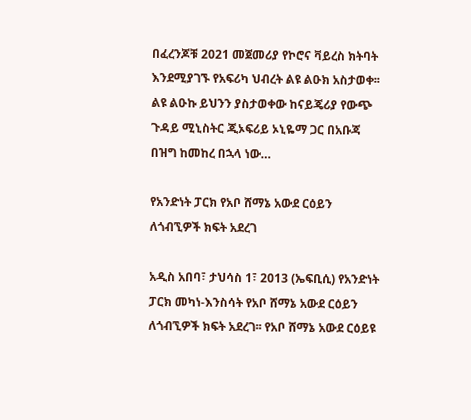በፈረንጆቹ 2021 መጀመሪያ የኮሮና ቫይረስ ክትባት እንደሚያገኙ የአፍሪካ ህብረት ልዩ ልዑክ አስታወቀ፡፡ ልዩ ልዑኩ ይህንን ያስታወቀው ከናይጄሪያ የውጭ ጉዳይ ሚኒስትር ጂኦፍሪይ ኦኒዬማ ጋር በአቡጃ በዝግ ከመከረ በኋላ ነው…

የአንድነት ፓርክ የአቦ ሸማኔ አውደ ርዕይን ለጎብኚዎች ክፍት አደረገ

አዲስ አበባ፣ ታህሳስ 1፣ 2013 (ኤፍቢሲ) የአንድነት ፓርክ መካነ-እንስሳት የአቦ ሸማኔ አውደ ርዕይን ለጎብኚዎች ክፍት አደረገ፡፡ የአቦ ሸማኔ አውደ ርዕይዩ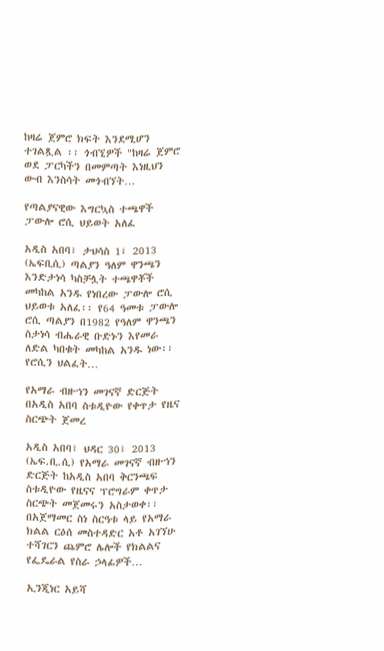ከዛሬ ጀምሮ ክፍት እንደሚሆን  ተገልጿል ፡፡ ጎብኚዎች "ከዛሬ ጀምሮ ወደ ፓርካችን በመምጣት እነዚህን ውብ እንስሳት መጎብኘት…

የጣልያናዊው እግርኳስ ተጫዋች ፓውሎ ሮሲ ህይወት አለፈ

አዲስ አበባ፣ ታህሳስ 1፣ 2013 (ኤፍቢሲ) ጣልያን ዓለም ዋንጫን እንድታነሳ ካስቻሏት ተጫዋቾች መካከል አንዱ የነበረው ፓውሎ ሮሲ ህይወቱ አለፈ፡፡ የ64 ዓመቱ ፓውሎ ሮሲ ጣልያን በ1982 የዓለም ዋንጫን ስታነሳ ብሔራዊ ቡድኑን እየመራ ለድል ካበቁት መካከል አንዱ ነው፡፡ የሮሲን ህልፈት…

የአማራ ብዙኀን መገናኛ ድርጅት በአዲስ አበባ ስቱዲዮው የቀጥታ የዜና ስርጭት ጀመረ

አዲስ አበባ፣ ህዳር 30፣ 2013 (ኤፍ.ቢ.ሲ) የአማራ መገናኛ ብዙኀን ድርጅት ከአዲስ አበባ ቅርንጫፍ ስቱዲዮው የዜናና ፕሮግራም ቀጥታ ስርጭት መጀመሩን አስታወቀ፡፡ በአጀማመር ስነ ስርዓቱ ላይ የአማራ ክልል ርዕሰ መስተዳድር አቶ አገኘሁ ተሻገርን ጨምሮ ሌሎች የክልልና የፌዴራል የስራ ኃላፊዎች…

ኢንጂነር አይሻ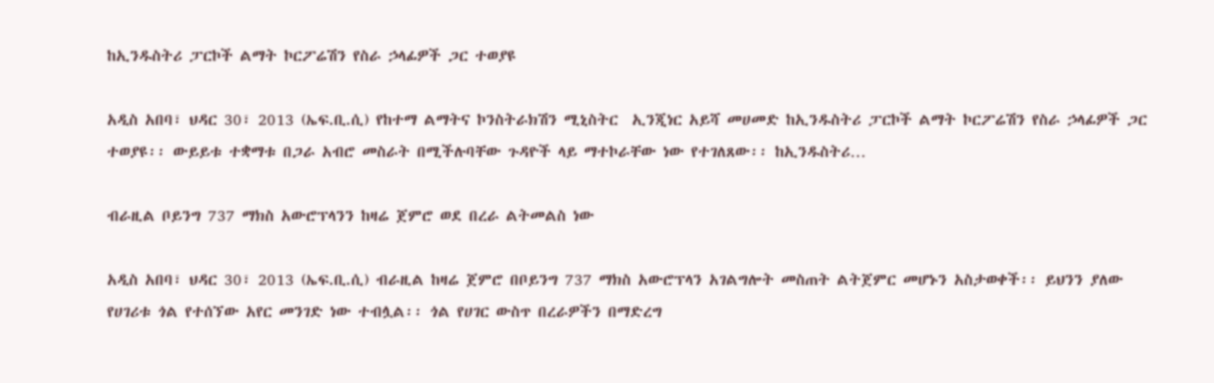ከኢንዱስትሪ ፓርኮች ልማት ኮርፖሬሽን የስራ ኃላፊዎች ጋር ተወያዩ

አዲስ አበባ፣ ህዳር 30፣ 2013 (ኤፍ.ቢ.ሲ) የከተማ ልማትና ኮንስትራክሽን ሚኒስትር  ኢንጂነር አይሻ መሀመድ ከኢንዱስትሪ ፓርኮች ልማት ኮርፖሬሽን የስራ ኃላፊዎች ጋር ተወያዩ፡፡ ውይይቱ ተቋማቱ በጋራ አብሮ መስራት በሚችሉባቸው ጉዳዮች ላይ ማተኮራቸው ነው የተገለጸው፡፡ ከኢንዱስትሪ…

ብራዚል ቦይንግ 737 ማክስ አውሮፕላንን ከዛሬ ጀምሮ ወደ በረራ ልትመልስ ነው

አዲስ አበባ፣ ህዳር 30፣ 2013 (ኤፍ.ቢ.ሲ) ብራዚል ከዛሬ ጀምሮ በቦይንግ 737 ማክስ አውሮፕላን አገልግሎት መስጠት ልትጀምር መሆኑን አስታወቀች፡፡ ይህንን ያለው የሀገሪቱ ጎል የተሰኘው አየር መንገድ ነው ተብሏል፡፡ ጎል የሀገር ውስጥ በረራዎችን በማድረግ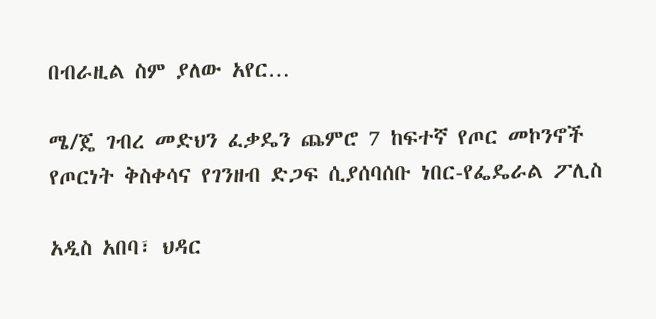በብራዚል ስም ያለው አየር…

ሜ/ጄ ገብረ መድህን ፈቃዴን ጨምሮ 7 ከፍተኛ የጦር መኮንኖች የጦርነት ቅስቀሳና የገንዘብ ድጋፍ ሲያሰባሰቡ ነበር-የፌዴራል ፖሊስ

አዲስ አበባ፣ ህዳር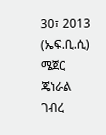30፣ 2013 (ኤፍ.ቢ.ሲ) ሜጀር ጄነራል ገብረ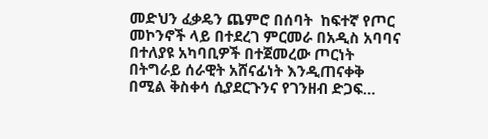መድህን ፈቃዴን ጨምሮ በሰባት  ከፍተኛ የጦር መኮንኖች ላይ በተደረገ ምርመራ በአዲስ አባባና በተለያዩ አካባቢዎች በተጀመረው ጦርነት በትግራይ ሰራዊት አሸናፊነት እንዲጠናቀቅ በሚል ቅስቀሳ ሲያደርጉንና የገንዘብ ድጋፍ…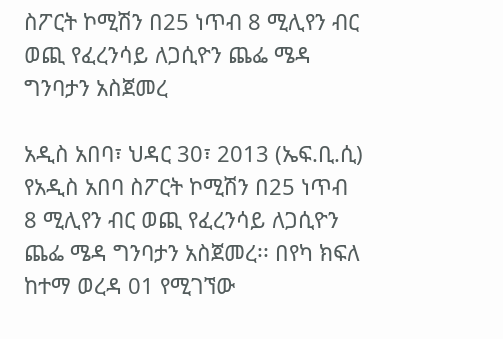ስፖርት ኮሚሽን በ25 ነጥብ 8 ሚሊየን ብር ወጪ የፈረንሳይ ለጋሲዮን ጨፌ ሜዳ ግንባታን አስጀመረ

አዲስ አበባ፣ ህዳር 30፣ 2013 (ኤፍ.ቢ.ሲ) የአዲስ አበባ ስፖርት ኮሚሽን በ25 ነጥብ 8 ሚሊየን ብር ወጪ የፈረንሳይ ለጋሲዮን ጨፌ ሜዳ ግንባታን አስጀመረ፡፡ በየካ ክፍለ ከተማ ወረዳ 01 የሚገኘው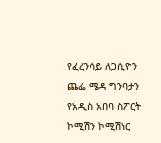የፈረንሳይ ለጋሲዮን ጨፌ ሜዳ ግንባታን የአዲስ አበባ ስፖርት ኮሚሽን ኮሚሽነር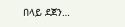በላይ ደጀን…